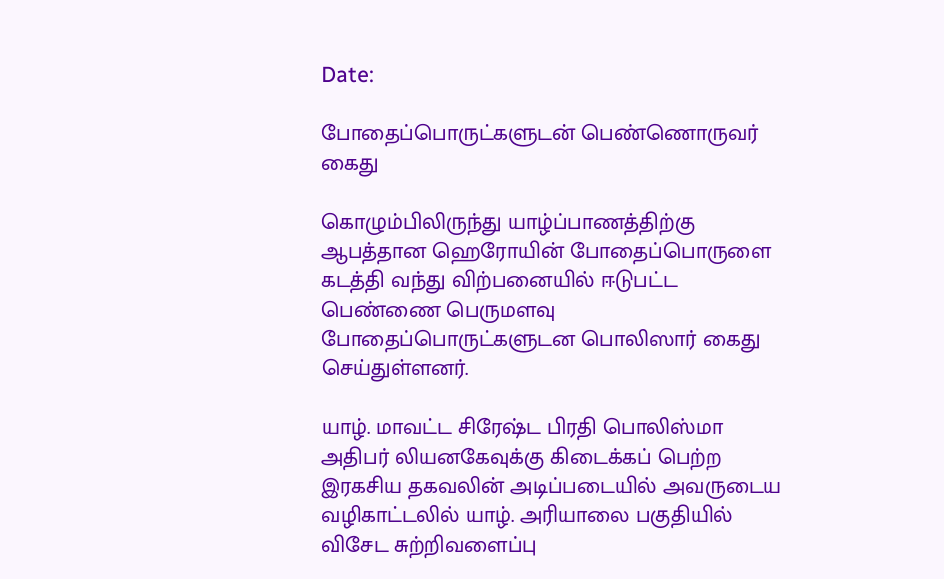Date:

போதைப்பொருட்களுடன் பெண்ணொருவர் கைது

கொழும்பிலிருந்து யாழ்ப்பாணத்திற்கு ஆபத்தான ஹெரோயின் போதைப்பொருளை கடத்தி வந்து விற்பனையில் ஈடுபட்ட பெண்ணை பெருமளவு போதைப்பொருட்களுடன பொலிஸார் கைது செய்துள்ளனர்.

யாழ். மாவட்ட சிரேஷ்ட பிரதி பொலிஸ்மா அதிபர் லியனகேவுக்கு கிடைக்கப் பெற்ற இரகசிய தகவலின் அடிப்படையில் அவருடைய வழிகாட்டலில் யாழ். அரியாலை பகுதியில் விசேட சுற்றிவளைப்பு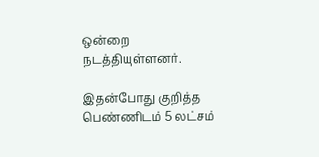ஒன்றை நடத்தியுள்ளனர்.

இதன்போது குறித்த பெண்ணிடம் 5 லட்சம்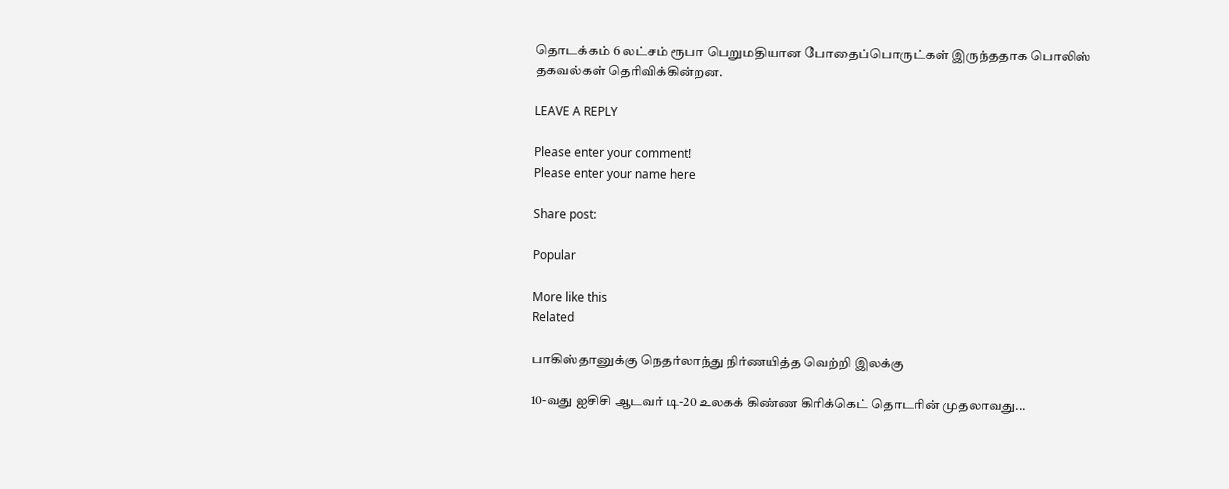தொடக்கம் 6 லட்சம் ரூபா பெறுமதியான போதைப்பொருட்கள் இருந்ததாக பொலிஸ் தகவல்கள் தெரிவிக்கின்றன.

LEAVE A REPLY

Please enter your comment!
Please enter your name here

Share post:

Popular

More like this
Related

பாகிஸ்தானுக்கு நெதர்லாந்து நிர்ணயித்த வெற்றி இலக்கு

10-வது ஐசிசி ஆடவர் டி-20 உலகக் கிண்ண கிரிக்கெட் தொடரின் முதலாவது...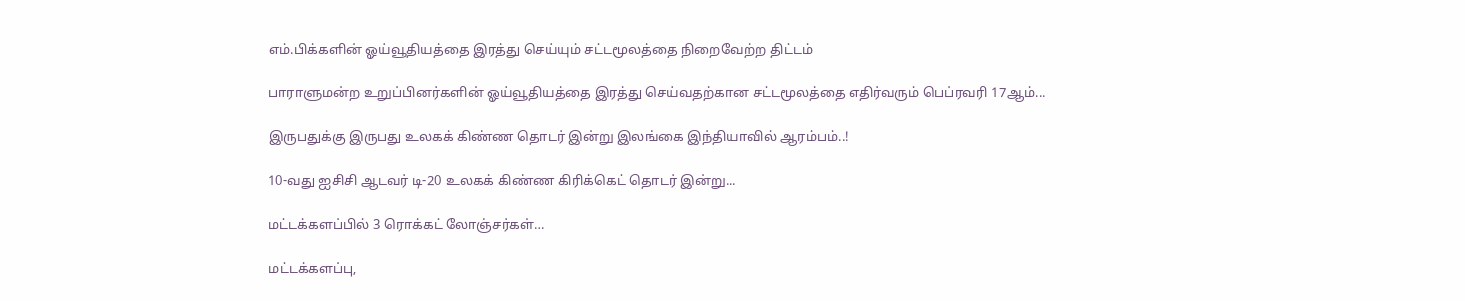எம்.பிக்களின் ஓய்வூதியத்தை இரத்து செய்யும் சட்டமூலத்தை நிறைவேற்ற திட்டம்

பாராளுமன்ற உறுப்பினர்களின் ஓய்வூதியத்தை இரத்து செய்வதற்கான சட்டமூலத்தை எதிர்வரும் பெப்ரவரி 17ஆம்...

இருபதுக்கு இருபது உலகக் கிண்ண தொடர் இன்று இலங்கை இந்தியாவில் ஆரம்பம்..!

10-வது ஐசிசி ஆடவர் டி-20 உலகக் கிண்ண கிரிக்கெட் தொடர் இன்று...

மட்டக்களப்பில் 3 ரொக்கட் லோஞ்சர்கள்…

மட்டக்களப்பு,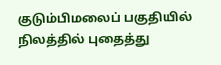குடும்பிமலைப் பகுதியில் நிலத்தில் புதைத்து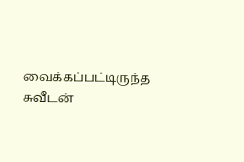வைக்கப்பட்டிருந்த சுவீடன்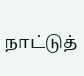நாட்டுத்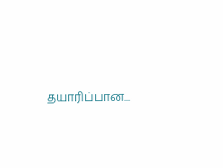தயாரிப்பான...